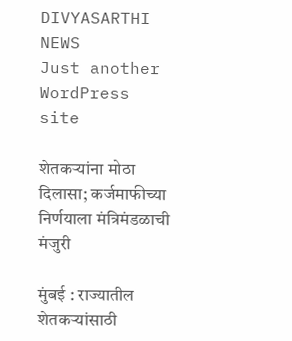DIVYASARTHI NEWS
Just another WordPress site

शेतकऱ्यांना मोठा दिलासा; कर्जमाफीच्या निर्णयाला मंत्रिमंडळाची मंजुरी

मुंबई : राज्यातील शेतकऱ्यांसाठी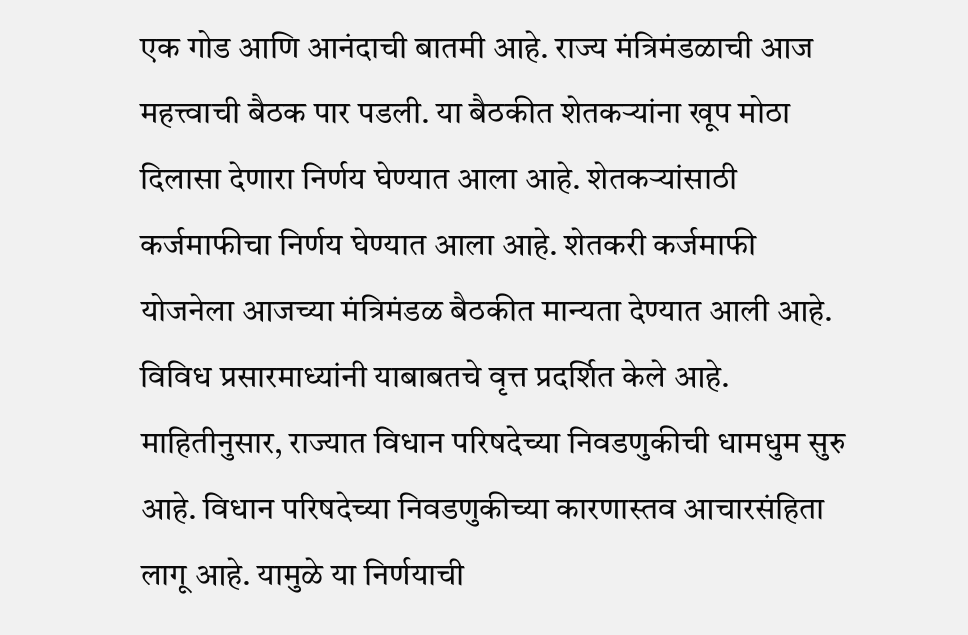एक गोड आणि आनंदाची बातमी आहे. राज्य मंत्रिमंडळाची आज महत्त्वाची बैठक पार पडली. या बैठकीत शेतकऱ्यांना खूप मोठा दिलासा देणारा निर्णय घेण्यात आला आहे. शेतकऱ्यांसाठी कर्जमाफीचा निर्णय घेण्यात आला आहे. शेतकरी कर्जमाफी योजनेला आजच्या मंत्रिमंडळ बैठकीत मान्यता देण्यात आली आहे. विविध प्रसारमाध्यांनी याबाबतचे वृत्त प्रदर्शित केले आहे. माहितीनुसार, राज्यात विधान परिषदेच्या निवडणुकीची धामधुम सुरु आहे. विधान परिषदेच्या निवडणुकीच्या कारणास्तव आचारसंहिता लागू आहे. यामुळे या निर्णयाची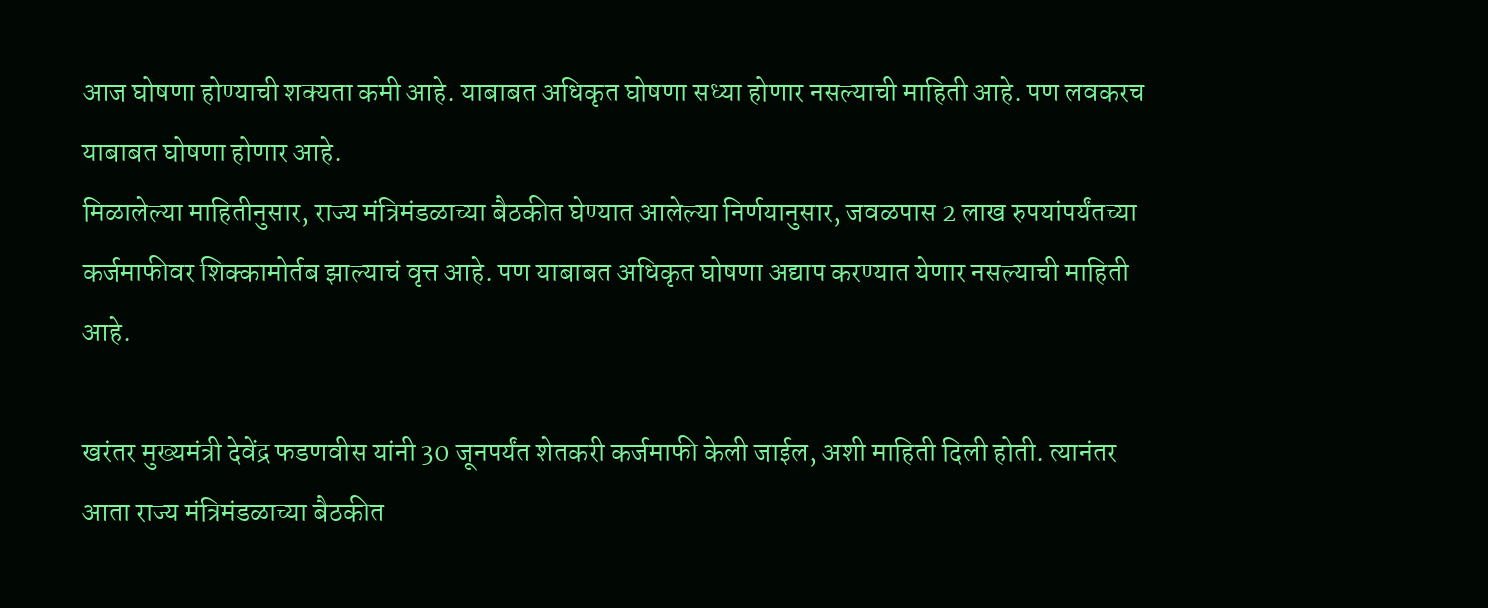आज घोषणा होण्याची शक्यता कमी आहे. याबाबत अधिकृत घोषणा सध्या होणार नसल्याची माहिती आहे. पण लवकरच याबाबत घोषणा होणार आहे.
मिळालेल्या माहितीनुसार, राज्य मंत्रिमंडळाच्या बैठकीत घेण्यात आलेल्या निर्णयानुसार, जवळपास 2 लाख रुपयांपर्यंतच्या कर्जमाफीवर शिक्कामोर्तब झाल्याचं वृत्त आहे. पण याबाबत अधिकृत घोषणा अद्याप करण्यात येणार नसल्याची माहिती आहे.

खरंतर मुख्यमंत्री देवेंद्र फडणवीस यांनी 30 जूनपर्यंत शेतकरी कर्जमाफी केली जाईल, अशी माहिती दिली होती. त्यानंतर आता राज्य मंत्रिमंडळाच्या बैठकीत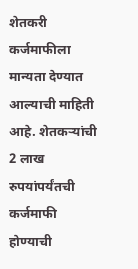शेतकरी कर्जमाफीला मान्यता देण्यात आल्याची माहिती आहे. शेतकऱ्यांची 2 लाख रुपयांपर्यंतची कर्जमाफी होण्याची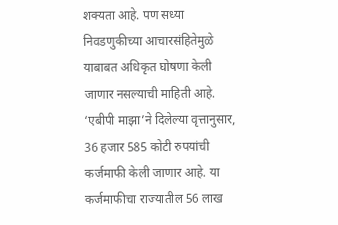शक्यता आहे. पण सध्या निवडणुकीच्या आचारसंहितेमुळे याबाबत अधिकृत घोषणा केली जाणार नसल्याची माहिती आहे. ‘एबीपी माझा’ने दिलेल्या वृत्तानुसार, 36 हजार 585 कोटी रुपयांची कर्जमाफी केली जाणार आहे. या कर्जमाफीचा राज्यातील 56 लाख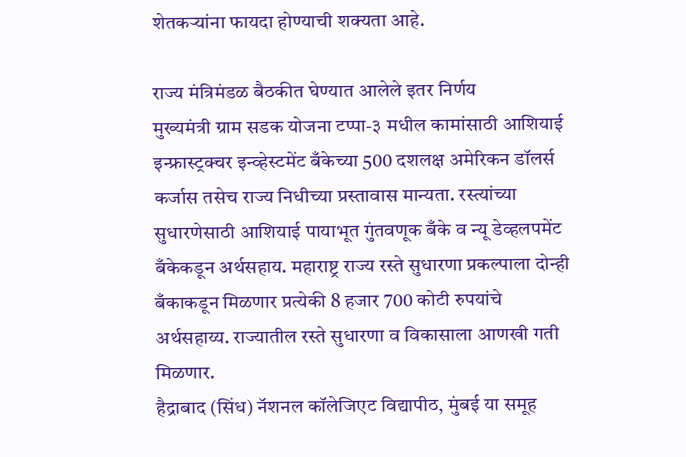शेतकऱ्यांना फायदा होण्याची शक्यता आहे.

राज्य मंत्रिमंडळ बैठकीत घेण्यात आलेले इतर निर्णय
मुख्यमंत्री ग्राम सडक योजना टप्पा-३ मधील कामांसाठी आशियाई इन्फ्रास्ट्रक्चर इन्व्हेस्टमेंट बँकेच्या 500 दशलक्ष अमेरिकन डॉलर्स कर्जास तसेच राज्य निधीच्या प्रस्तावास मान्यता. रस्त्यांच्या सुधारणेसाठी आशियाई पायाभूत गुंतवणूक बँके व न्यू डेव्हलपमेंट बँकेकडून अर्थसहाय. महाराष्ट्र राज्य रस्ते सुधारणा प्रकल्पाला दोन्ही बँकाकडून मिळणार प्रत्येकी 8 हजार 700 कोटी रुपयांचे अर्थसहाय्य. राज्यातील रस्ते सुधारणा व विकासाला आणखी गती मिळणार.
हैद्राबाद (सिंध) नॅशनल कॉलेजिएट विद्यापीठ, मुंबई या समूह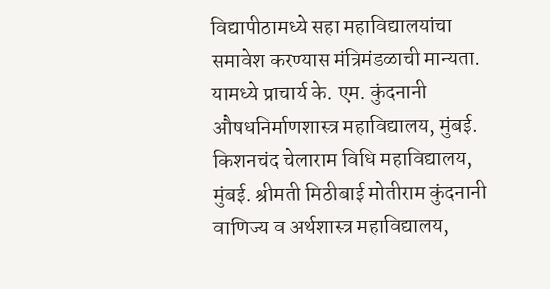विद्यापीठामध्ये सहा महाविद्यालयांचा समावेश करण्यास मंत्रिमंडळाची मान्यता. यामध्ये प्राचार्य के. एम. कुंदनानी औषधनिर्माणशास्त्र महाविद्यालय, मुंबई. किशनचंद चेलाराम विधि महाविद्यालय, मुंबई. श्रीमती मिठीबाई मोतीराम कुंदनानी वाणिज्य व अर्थशास्त्र महाविद्यालय,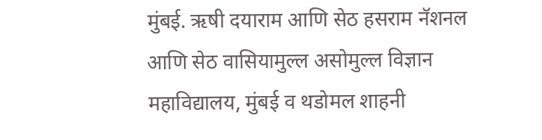मुंबई. ऋषी दयाराम आणि सेठ हसराम नॅशनल आणि सेठ वासियामुल्ल असोमुल्ल विज्ञान महाविद्यालय, मुंबई व थडोमल शाहनी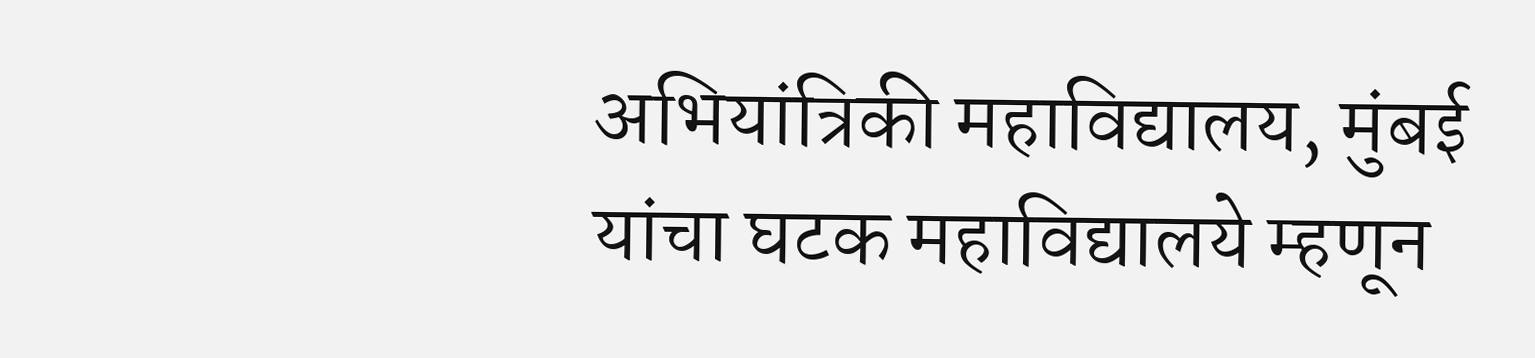अभियांत्रिकी महाविद्यालय, मुंबई यांचा घटक महाविद्यालये म्हणून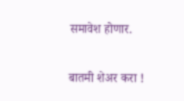समावेश होणार.

बातमी शेअर करा !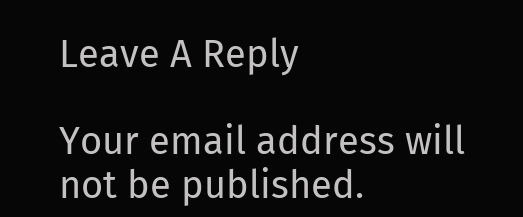Leave A Reply

Your email address will not be published.